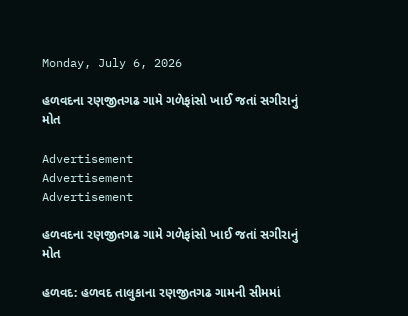Monday, July 6, 2026

હળવદના રણજીતગઢ ગામે ગળેફાંસો ખાઈ જતાં સગીરાનું મોત

Advertisement
Advertisement
Advertisement

હળવદના રણજીતગઢ ગામે ગળેફાંસો ખાઈ જતાં સગીરાનું મોત

હળવદ: હળવદ તાલુકાના રણજીતગઢ ગામની સીમમાં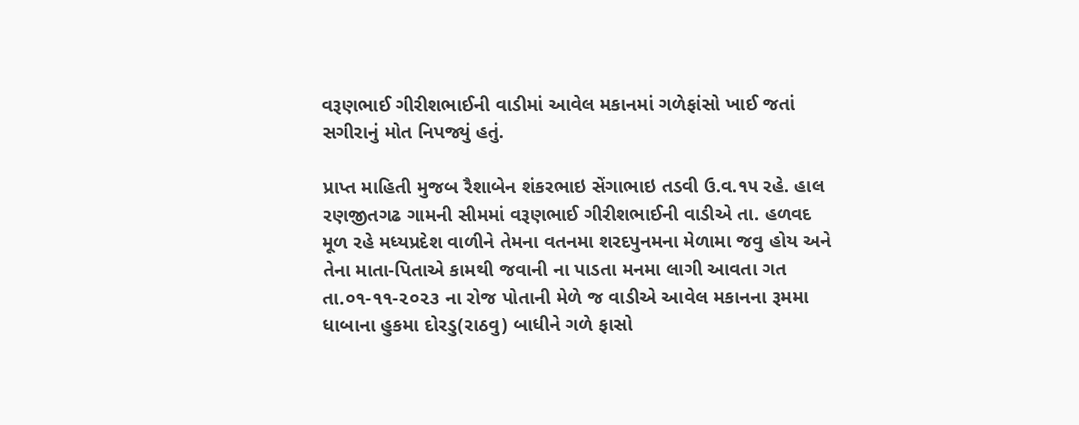વરૂણભાઈ ગીરીશભાઈની વાડીમાં આવેલ મકાનમાં ગળેફાંસો ખાઈ જતાં સગીરાનું મોત નિપજ્યું હતું.

પ્રાપ્ત માહિતી મુજબ રૈશાબેન શંકરભાઇ સેંગાભાઇ તડવી ઉ.વ.૧૫ રહે. હાલ રણજીતગઢ ગામની સીમમાં વરૂણભાઈ ગીરીશભાઈની વાડીએ તા. હળવદ મૂળ રહે મધ્યપ્રદેશ વાળીને તેમના વતનમા શરદપુનમના મેળામા જવુ હોય અને તેના માતા-પિતાએ કામથી જવાની ના પાડતા મનમા લાગી આવતા ગત તા.૦૧-૧૧-૨૦૨૩ ના રોજ પોતાની મેળે જ વાડીએ આવેલ મકાનના રૂમમા ધાબાના હુકમા દોરડુ(રાઠવુ) બાધીને ગળે ફાસો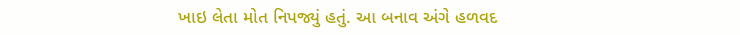ખાઇ લેતા મોત નિપજ્યું હતું. આ બનાવ અંગે હળવદ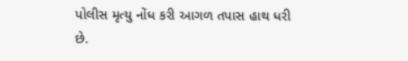પોલીસ મૃત્યુ નોંધ કરી આગળ તપાસ હાથ ધરી છે.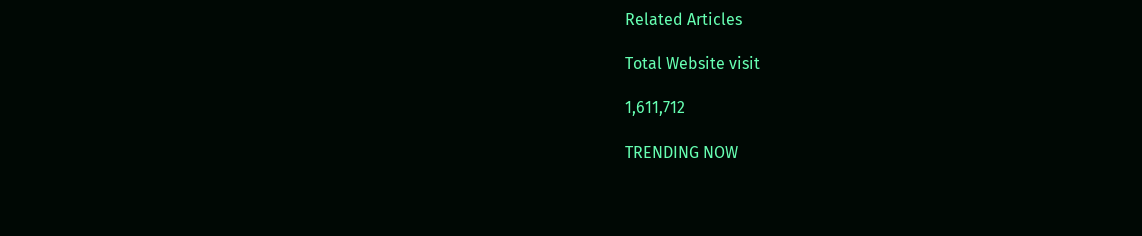Related Articles

Total Website visit

1,611,712

TRENDING NOW